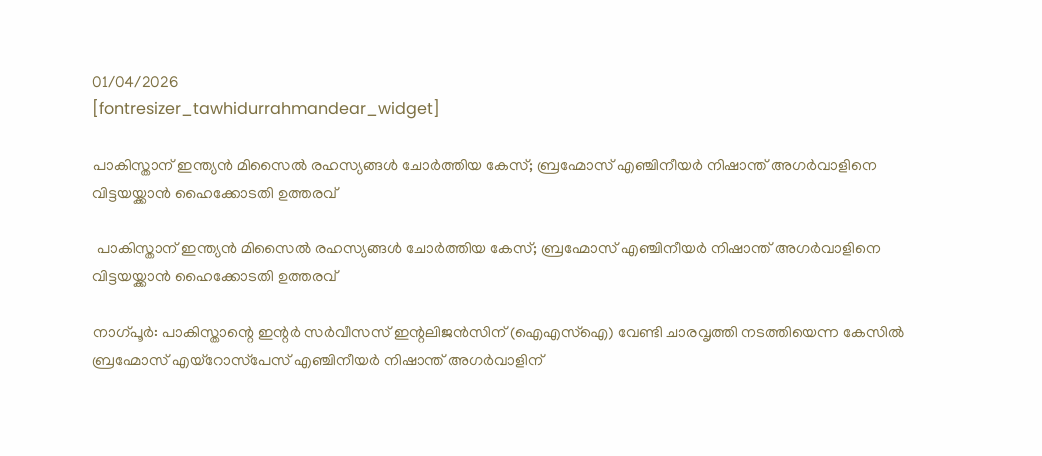01/04/2026
[fontresizer_tawhidurrahmandear_widget]

പാകിസ്താന് ഇന്ത്യന്‍ മിസൈല്‍ രഹസ്യങ്ങള്‍ ചോര്‍ത്തിയ കേസ്; ബ്രഹ്മോസ് എഞ്ചിനീയര്‍ നിഷാന്ത് അഗര്‍വാളിനെ വിട്ടയയ്ക്കാന്‍ ഹൈക്കോടതി ഉത്തരവ്

 പാകിസ്താന് ഇന്ത്യന്‍ മിസൈല്‍ രഹസ്യങ്ങള്‍ ചോര്‍ത്തിയ കേസ്; ബ്രഹ്മോസ് എഞ്ചിനീയര്‍ നിഷാന്ത് അഗര്‍വാളിനെ വിട്ടയയ്ക്കാന്‍ ഹൈക്കോടതി ഉത്തരവ്

നാഗ്പൂര്‍: പാകിസ്താന്റെ ഇന്റര്‍ സര്‍വീസസ് ഇന്റലിജന്‍സിന് (ഐഎസ്‌ഐ) വേണ്ടി ചാരവൃത്തി നടത്തിയെന്ന കേസില്‍ ബ്രഹ്മോസ് എയ്‌റോസ്‌പേസ് എഞ്ചിനീയര്‍ നിഷാന്ത് അഗര്‍വാളിന്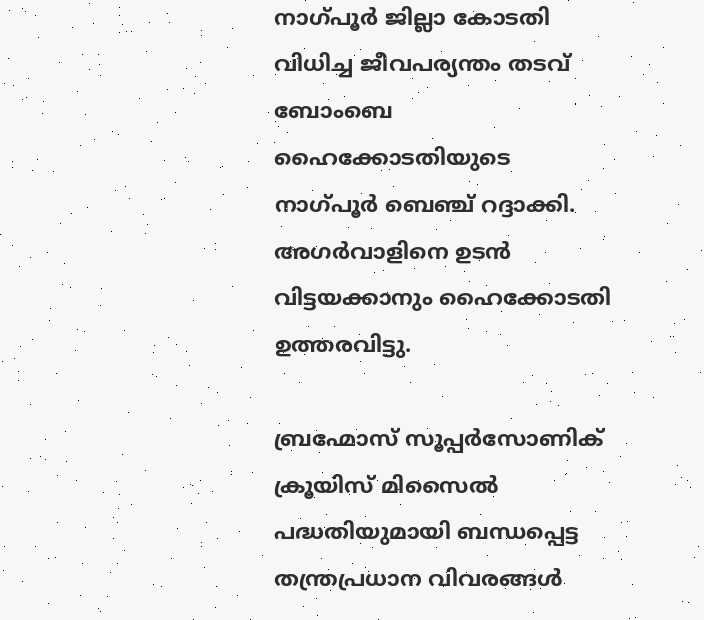നാഗ്പൂര്‍ ജില്ലാ കോടതി വിധിച്ച ജീവപര്യന്തം തടവ് ബോംബെ ഹൈക്കോടതിയുടെ നാഗ്പൂര്‍ ബെഞ്ച് റദ്ദാക്കി. അഗര്‍വാളിനെ ഉടന്‍ വിട്ടയക്കാനും ഹൈക്കോടതി ഉത്തരവിട്ടു.

ബ്രഹ്മോസ് സൂപ്പര്‍സോണിക് ക്രൂയിസ് മിസൈല്‍ പദ്ധതിയുമായി ബന്ധപ്പെട്ട തന്ത്രപ്രധാന വിവരങ്ങള്‍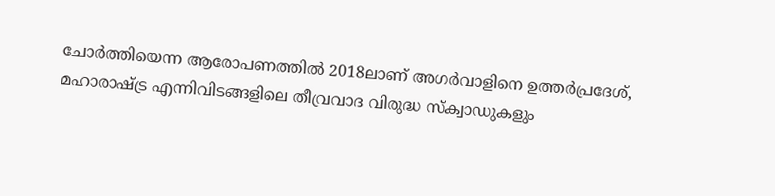ചോര്‍ത്തിയെന്ന ആരോപണത്തില്‍ 2018ലാണ് അഗര്‍വാളിനെ ഉത്തര്‍പ്രദേശ്, മഹാരാഷ്ട്ര എന്നിവിടങ്ങളിലെ തീവ്രവാദ വിരുദ്ധ സ്‌ക്വാഡുകളും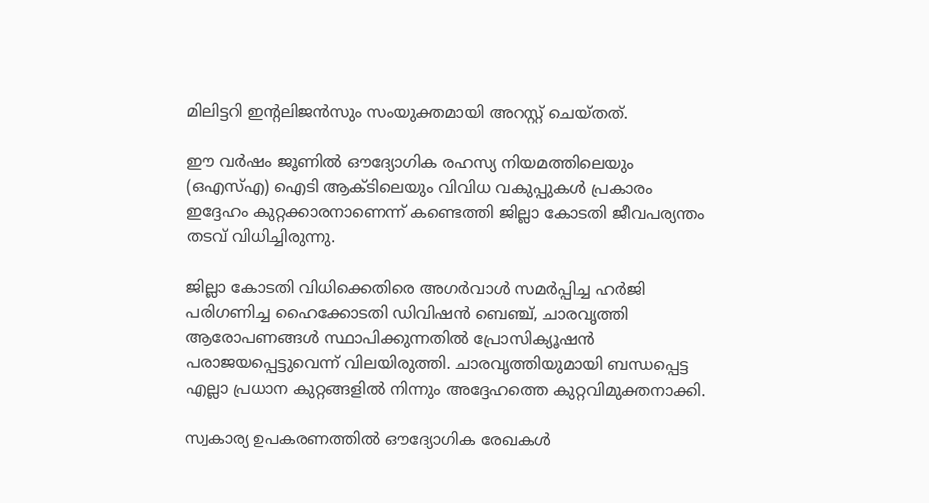മിലിട്ടറി ഇന്റലിജന്‍സും സംയുക്തമായി അറസ്റ്റ് ചെയ്തത്.

ഈ വര്‍ഷം ജൂണില്‍ ഔദ്യോഗിക രഹസ്യ നിയമത്തിലെയും (ഒഎസ്എ) ഐടി ആക്ടിലെയും വിവിധ വകുപ്പുകള്‍ പ്രകാരം ഇദ്ദേഹം കുറ്റക്കാരനാണെന്ന് കണ്ടെത്തി ജില്ലാ കോടതി ജീവപര്യന്തം തടവ് വിധിച്ചിരുന്നു.

ജില്ലാ കോടതി വിധിക്കെതിരെ അഗര്‍വാള്‍ സമര്‍പ്പിച്ച ഹര്‍ജി പരിഗണിച്ച ഹൈക്കോടതി ഡിവിഷന്‍ ബെഞ്ച്, ചാരവൃത്തി ആരോപണങ്ങള്‍ സ്ഥാപിക്കുന്നതില്‍ പ്രോസിക്യൂഷന്‍ പരാജയപ്പെട്ടുവെന്ന് വിലയിരുത്തി. ചാരവൃത്തിയുമായി ബന്ധപ്പെട്ട എല്ലാ പ്രധാന കുറ്റങ്ങളില്‍ നിന്നും അദ്ദേഹത്തെ കുറ്റവിമുക്തനാക്കി.

സ്വകാര്യ ഉപകരണത്തില്‍ ഔദ്യോഗിക രേഖകള്‍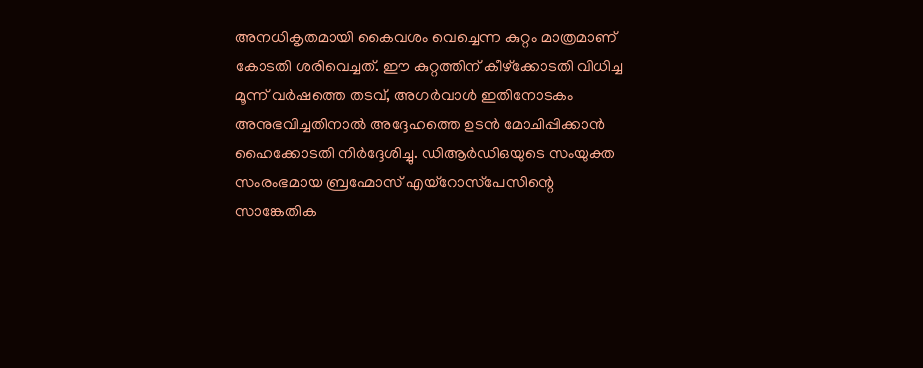അനധികൃതമായി കൈവശം വെച്ചെന്ന കുറ്റം മാത്രമാണ് കോടതി ശരിവെച്ചത്. ഈ കുറ്റത്തിന് കീഴ്‌ക്കോടതി വിധിച്ച മൂന്ന് വര്‍ഷത്തെ തടവ്, അഗര്‍വാള്‍ ഇതിനോടകം അനുഭവിച്ചതിനാല്‍ അദ്ദേഹത്തെ ഉടന്‍ മോചിപ്പിക്കാന്‍ ഹൈക്കോടതി നിര്‍ദ്ദേശിച്ചു. ഡിആര്‍ഡിഒയുടെ സംയുക്ത സംരംഭമായ ബ്രഹ്മോസ് എയ്‌റോസ്‌പേസിന്റെ സാങ്കേതിക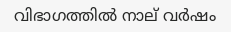വിഭാഗത്തില്‍ നാല് വര്‍ഷം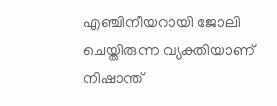എഞ്ചിനീയറായി ജോലി ചെയ്തിരുന്ന വ്യക്തിയാണ് നിഷാന്ത്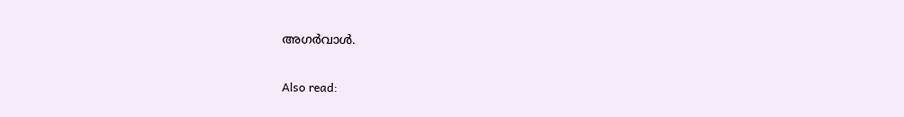അഗര്‍വാള്‍.

Also read: